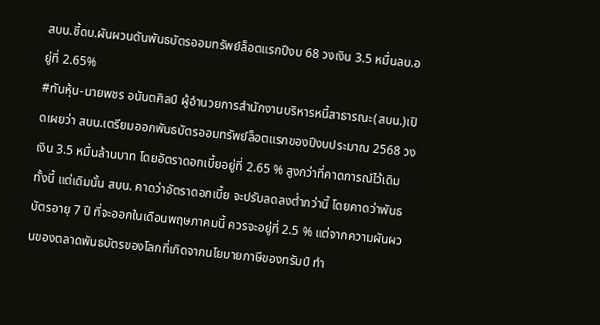สบน.ชี้ดบ.ผันผวนดันพันธบัตรออมทรัพย์ล็อตแรกปีงบ 68 วงเงิน 3.5 หมื่นลบ.อยู่ที่ 2.65%
#ทันหุ้น-นายพชร อนันตศิลป์ ผู้อำนวยการสำนักงานบริหารหนี้สาธารณะ(สบน.)เปิดเผยว่า สบน.เตรียมออกพันธบัตรออมทรัพย์ล็อตแรกของปีงบประมาณ 2568 วงเงิน 3.5 หมื่นล้านบาท โดยอัตราดอกเบี้ยอยู่ที่ 2.65 % สูงกว่าที่คาดการณ์ไว้เดิม
ทั้งนี้ แต่เดิมนั้น สบน. คาดว่าอัตราดอกเบี้ย จะปรับลดลงต่ำกว่านี้ โดยคาดว่าพันธบัตรอายุ 7 ปี ที่จะออกในเดือนพฤษภาคมนี้ ควรจะอยู่ที่ 2.5 % แต่จากความผันผวนของตลาดพันธบัตรของโลกที่เกิดจากนโยบายภาษีของทรัมป์ ทำ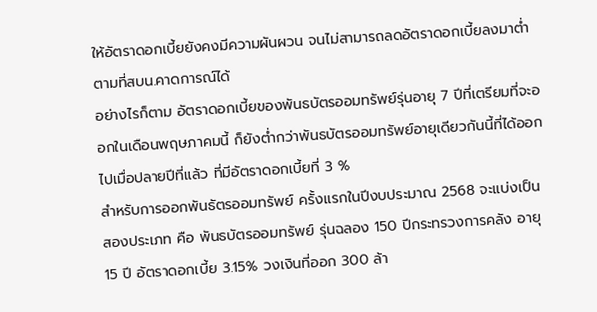ให้อัตราดอกเบี้ยยังคงมีความผันผวน จนไม่สามารถลดอัตราดอกเบี้ยลงมาต่ำตามที่สบน.คาดการณ์ได้
อย่างไรก็ตาม อัตราดอกเบี้ยของพันธบัตรออมทรัพย์รุ่นอายุ 7 ปีที่เตรียมที่จะออกในเดือนพฤษภาคมนี้ ก็ยังต่ำกว่าพันธบัตรออมทรัพย์อายุเดียวกันนี้ที่ได้ออกไปเมื่อปลายปีที่แล้ว ที่มีอัตราดอกเบี้ยที่ 3 %
สำหรับการออกพันธัตรออมทรัพย์ ครั้งแรกในปีงบประมาณ 2568 จะแบ่งเป็นสองประเภท คือ พันธบัตรออมทรัพย์ รุ่นฉลอง 150 ปีกระทรวงการคลัง อายุ 15 ปี อัตราดอกเบี้ย 3.15% วงเงินที่ออก 300 ล้า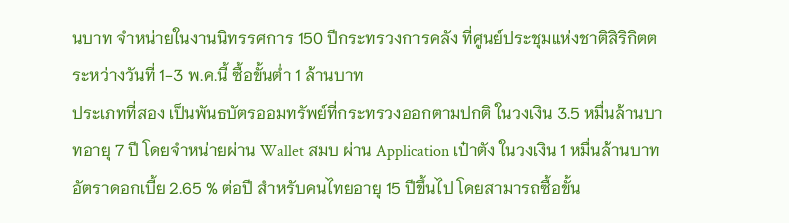นบาท จำหน่ายในงานนิทรรศการ 150 ปีกระทรวงการคลัง ที่ศูนย์ประชุมแห่งชาติสิริกิตต ระหว่างวันที่ 1-3 พ.ค.นี้ ซื้อขั้นต่ำ 1 ล้านบาท
ประเภทที่สอง เป็นพันธบัตรออมทรัพย์ที่กระทรวงออกตามปกติ ในวงเงิน 3.5 หมื่นล้านบาทอายุ 7 ปี โดยจำหน่ายผ่าน Wallet สมบ ผ่าน Application เป๋าตัง ในวงเงิน 1 หมื่นล้านบาท อัตราดอกเบี้ย 2.65 % ต่อปี สำหรับคนไทยอายุ 15 ปีขึ้นไป โดยสามารถซื้อขั้น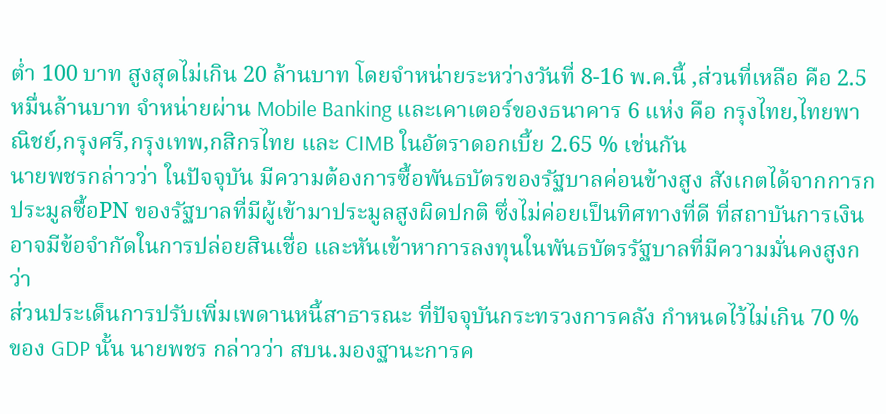ต่ำ 100 บาท สูงสุดไม่เกิน 20 ล้านบาท โดยจำหน่ายระหว่างวันที่ 8-16 พ.ค.นี้ ,ส่วนที่เหลือ คือ 2.5 หมื่นล้านบาท จำหน่ายผ่าน Mobile Banking และเคาเตอร์ของธนาคาร 6 แห่ง คือ กรุงไทย,ไทยพาณิชย์,กรุงศรี,กรุงเทพ,กสิกรไทย และ CIMB ในอัตราดอกเบี้ย 2.65 % เช่นกัน
นายพชรกล่าวว่า ในปัจจุบัน มีความต้องการซื้อพันธบัตรของรัฐบาลค่อนข้างสูง สังเกตได้จากการกประมูลซื้อPN ของรัฐบาลที่มีผู้เข้ามาประมูลสูงผิดปกติ ซึ่งไม่ค่อยเป็นทิศทางที่ดี ที่สถาบันการเงินอาจมีข้อจำกัดในการปล่อยสินเชื่อ และหันเข้าหาการลงทุนในพันธบัตรรัฐบาลที่มีความมั่นคงสูงกว่า
ส่วนประเด็นการปรับเพิ่มเพดานหนี้สาธารณะ ที่ปัจจุบันกระทรวงการคลัง กำหนดไว้ไม่เกิน 70 % ของ GDP นั้น นายพชร กล่าวว่า สบน.มองฐานะการค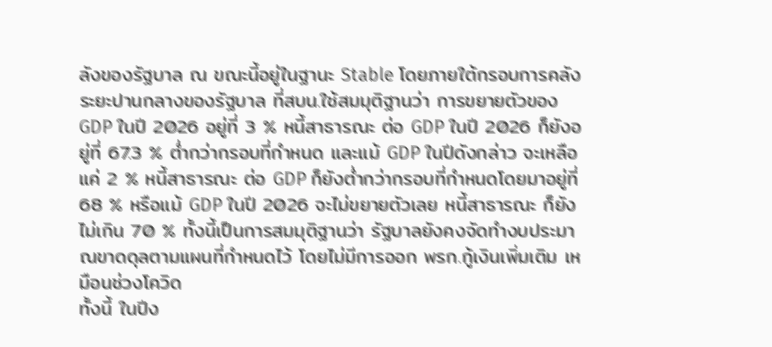ลังของรัฐบาล ณ ขณะนี้อยู่ในฐานะ Stable โดยภายใต้กรอบการคลังระยะปานกลางของรัฐบาล ที่สบน.ใช้สมมุติฐานว่า การขยายตัวของ GDP ในปี 2026 อยู่ที่ 3 % หนี้สาธารณะ ต่อ GDP ในปี 2026 ก็ยังอยู่ที่ 67.3 % ต่ำกว่ากรอบที่กำหนด และแม้ GDP ในปีดังกล่าว จะเหลือแค่ 2 % หนี้สาธารณะ ต่อ GDP ก็ยังต่ำกว่ากรอบที่กำหนดโดยมาอยู่ที่ 68 % หรือแม้ GDP ในปี 2026 จะไม่ขยายตัวเลย หนี้สาธารณะ ก็ยังไม่เกิน 70 % ทั้งนี้เป็นการสมมุติฐานว่า รัฐบาลยังคงจัดทำงบประมาณขาดดุลตามแผนที่กำหนดไว้ โดยไม่มีการออก พรก.กู้เงินเพิ่มเติม เหมือนช่วงโควิด
ทั้งนี้ ในปีง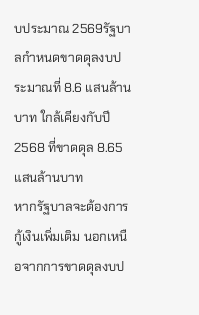บประมาณ 2569รัฐบาลกำหนดขาดดุลงบประมาณที่ 8.6 แสนล้านบาท ใกล้เคียงกับปี 2568 ที่ขาดดุล 8.65 แสนล้านบาท
หากรัฐบาลจะต้องการกู้เงินเพิ่มเติม นอกเหนือจากการขาดดุลงบป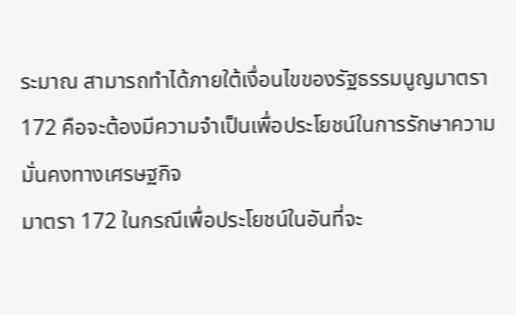ระมาณ สามารถทำได้ภายใต้เงื่อนไขของรัฐธรรมนูญมาตรา 172 คือจะต้องมีความจำเป็นเพื่อประโยชน์ในการรักษาความมั่นคงทางเศรษฐกิจ
มาตรา 172 ในกรณีเพื่อประโยชน์ในอันที่จะ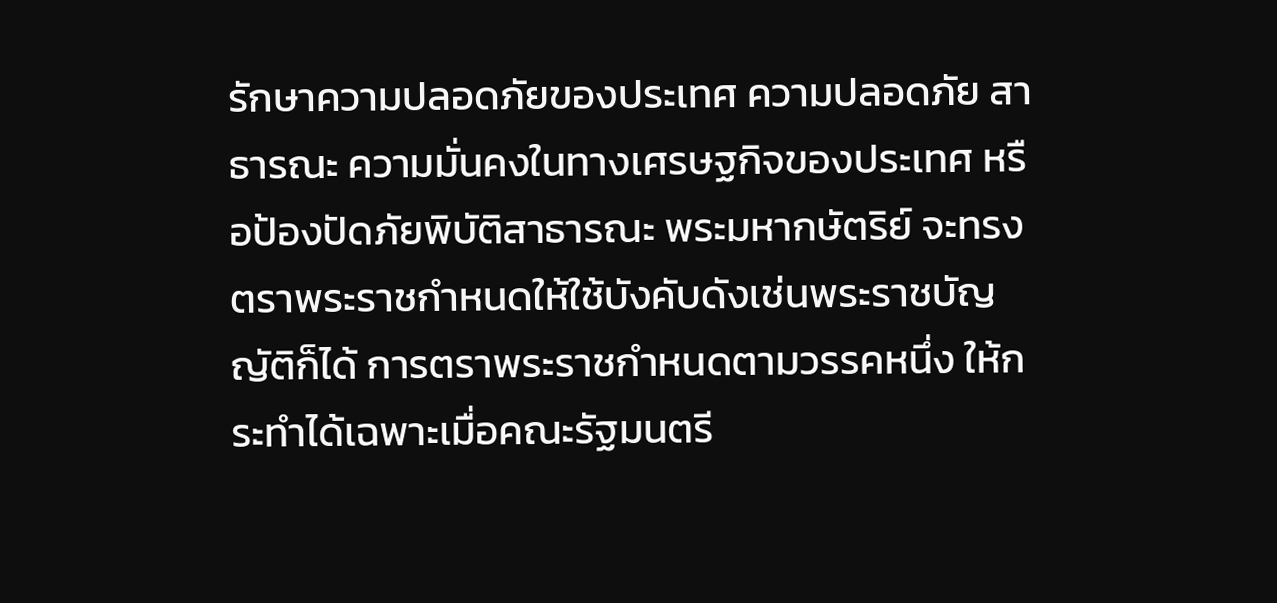รักษาความปลอดภัยของประเทศ ความปลอดภัย สาธารณะ ความมั่นคงในทางเศรษฐกิจของประเทศ หรือป้องปัดภัยพิบัติสาธารณะ พระมหากษัตริย์ จะทรงตราพระราชกําหนดให้ใช้บังคับดังเช่นพระราชบัญญัติก็ได้ การตราพระราชกําหนดตามวรรคหนึ่ง ให้กระทําได้เฉพาะเมื่อคณะรัฐมนตรี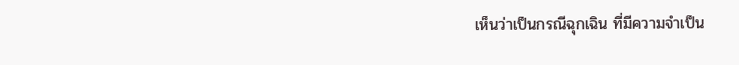เห็นว่าเป็นกรณีฉุกเฉิน ที่มีความจําเป็น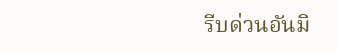รีบด่วนอันมิ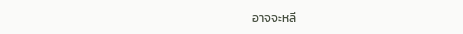อาจจะหลี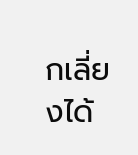กเลี่ยงได้